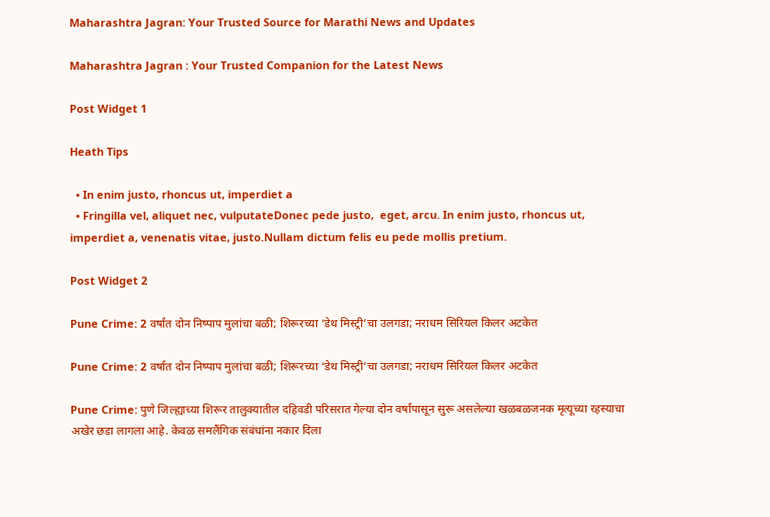Maharashtra Jagran: Your Trusted Source for Marathi News and Updates

Maharashtra Jagran : Your Trusted Companion for the Latest News

Post Widget 1

Heath Tips

  • In enim justo, rhoncus ut, imperdiet a
  • Fringilla vel, aliquet nec, vulputateDonec pede justo,  eget, arcu. In enim justo, rhoncus ut, imperdiet a, venenatis vitae, justo.Nullam dictum felis eu pede mollis pretium.

Post Widget 2

Pune Crime: 2 वर्षांत दोन निष्पाप मुलांचा बळी; शिरूरच्या ‘डेथ मिस्ट्री’चा उलगडा; नराधम सिरियल किलर अटकेत

Pune Crime: 2 वर्षांत दोन निष्पाप मुलांचा बळी; शिरूरच्या ‘डेथ मिस्ट्री’चा उलगडा; नराधम सिरियल किलर अटकेत

Pune Crime: पुणे जिल्ह्याच्या शिरूर तालुक्यातील दहिवडी परिसरात गेल्या दोन वर्षांपासून सुरू असलेल्या खळबळजनक मृत्यूच्या रहस्याचा अखेर छडा लागला आहे. केवळ समलैंगिक संबंधांना नकार दिला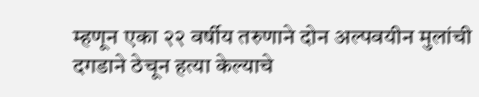म्हणून एका २२ वर्षीय तरुणाने दोन अल्पवयीन मुलांची दगडाने ठेचून हत्या केल्याचे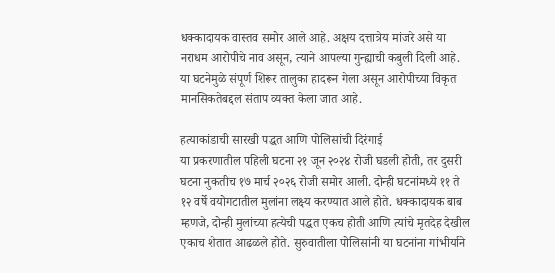धक्कादायक वास्तव समोर आले आहे. अक्षय दत्तात्रेय मांजरे असे या नराधम आरोपीचे नाव असून, त्याने आपल्या गुन्ह्याची कबुली दिली आहे. या घटनेमुळे संपूर्ण शिरूर तालुका हादरून गेला असून आरोपीच्या विकृत मानसिकतेबद्दल संताप व्यक्त केला जात आहे.

हत्याकांडाची सारखी पद्धत आणि पोलिसांची दिरंगाई
या प्रकरणातील पहिली घटना २१ जून २०२४ रोजी घडली होती, तर दुसरी घटना नुकतीच १७ मार्च २०२६ रोजी समोर आली. दोन्ही घटनांमध्ये ११ ते १२ वर्षे वयोगटातील मुलांना लक्ष्य करण्यात आले होते. धक्कादायक बाब म्हणजे, दोन्ही मुलांच्या हत्येची पद्धत एकच होती आणि त्यांचे मृतदेह देखील एकाच शेतात आढळले होते. सुरुवातीला पोलिसांनी या घटनांना गांभीर्याने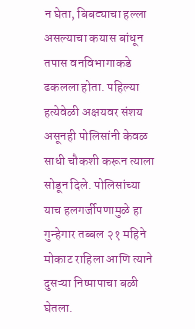न घेता, बिबट्याचा हल्ला असल्याचा कयास बांधून तपास वनविभागाकडे ढकलला होता. पहिल्या हत्येवेळी अक्षयवर संशय असूनही पोलिसांनी केवळ साधी चौकशी करून त्याला सोडून दिले. पोलिसांच्या याच हलगर्जीपणामुळे हा गुन्हेगार तब्बल २१ महिने मोकाट राहिला आणि त्याने दुसऱ्या निष्पापाचा बळी घेतला.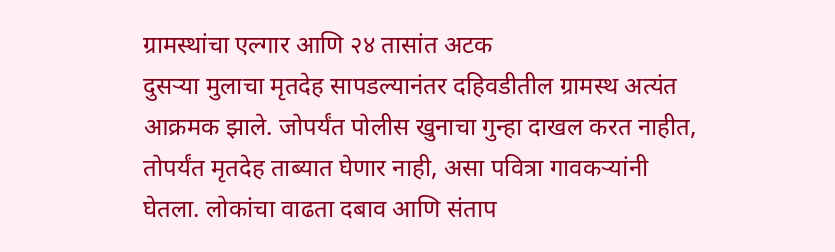ग्रामस्थांचा एल्गार आणि २४ तासांत अटक
दुसऱ्या मुलाचा मृतदेह सापडल्यानंतर दहिवडीतील ग्रामस्थ अत्यंत आक्रमक झाले. जोपर्यंत पोलीस खुनाचा गुन्हा दाखल करत नाहीत, तोपर्यंत मृतदेह ताब्यात घेणार नाही, असा पवित्रा गावकऱ्यांनी घेतला. लोकांचा वाढता दबाव आणि संताप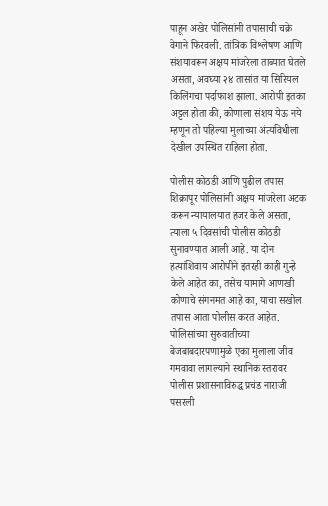पाहून अखेर पोलिसांनी तपासाची चक्रे वेगाने फिरवली. तांत्रिक विश्लेषण आणि संशयावरून अक्षय मांजरेला ताब्यात घेतले असता, अवघ्या २४ तासांत या सिरियल किलिंगचा पर्दाफाश झाला. आरोपी इतका अट्टल होता की, कोणाला संशय येऊ नये म्हणून तो पहिल्या मुलाच्या अंत्यविधीला देखील उपस्थित राहिला होता.

पोलीस कोठडी आणि पुढील तपास
शिक्रापूर पोलिसांनी अक्षय मांजरेला अटक करून न्यायालयात हजर केले असता, त्याला ५ दिवसांची पोलीस कोठडी सुनावण्यात आली आहे. या दोन हत्यांशिवाय आरोपीने इतरही काही गुन्हे केले आहेत का, तसेच यामागे आणखी कोणाचे संगनमत आहे का, याचा सखोल तपास आता पोलीस करत आहेत. पोलिसांच्या सुरुवातीच्या बेजबाबदारपणामुळे एका मुलाला जीव गमवावा लागल्याने स्थानिक स्तरावर पोलीस प्रशासनाविरुद्ध प्रचंड नाराजी पसरली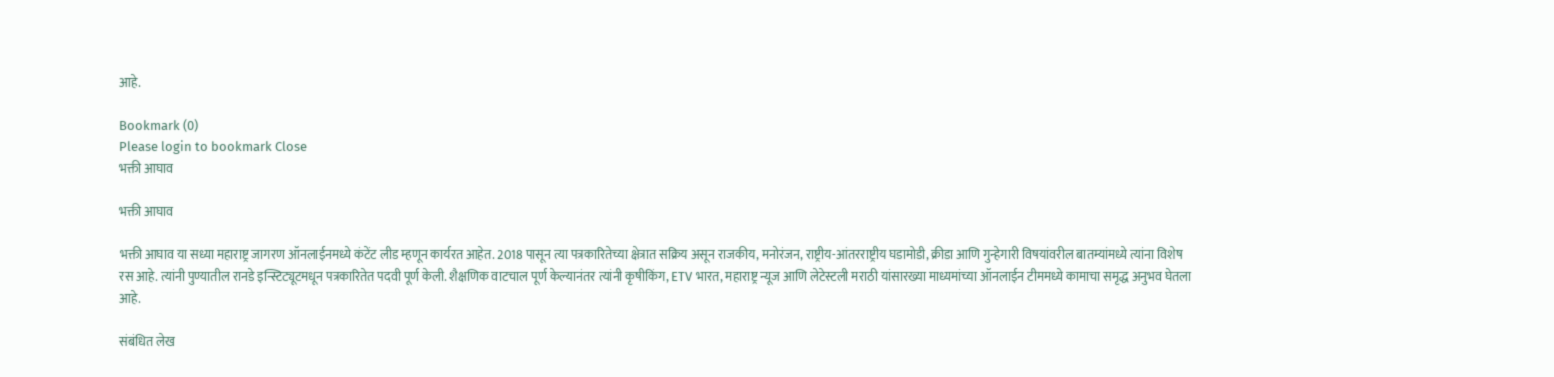आहे.

Bookmark (0)
Please login to bookmark Close
भक्ती आघाव

भक्ती आघाव

भक्ती आघाव या सध्या महाराष्ट्र जागरण ऑनलाईनमध्ये कंटेंट लीड म्हणून कार्यरत आहेत. 2018 पासून त्या पत्रकारितेच्या क्षेत्रात सक्रिय असून राजकीय, मनोरंजन, राष्ट्रीय-आंतरराष्ट्रीय घडामोडी, क्रीडा आणि गुन्हेगारी विषयांवरील बातम्यांमध्ये त्यांना विशेष रस आहे. त्यांनी पुण्यातील रानडे इन्स्टिट्यूटमधून पत्रकारितेत पदवी पूर्ण केली. शैक्षणिक वाटचाल पूर्ण केल्यानंतर त्यांनी कृषीकिंग, ETV भारत, महाराष्ट्र न्यूज आणि लेटेस्टली मराठी यांसारख्या माध्यमांच्या ऑनलाईन टीममध्ये कामाचा समृद्ध अनुभव घेतला आहे.

संबंधित लेख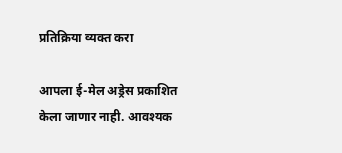प्रतिक्रिया व्यक्त करा

आपला ई-मेल अड्रेस प्रकाशित केला जाणार नाही. आवश्यक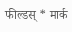फील्डस् * मार्क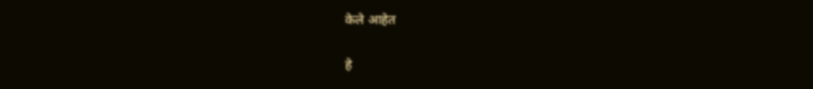केले आहेत

हे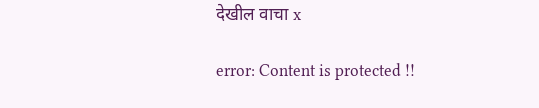देखील वाचा x

error: Content is protected !!